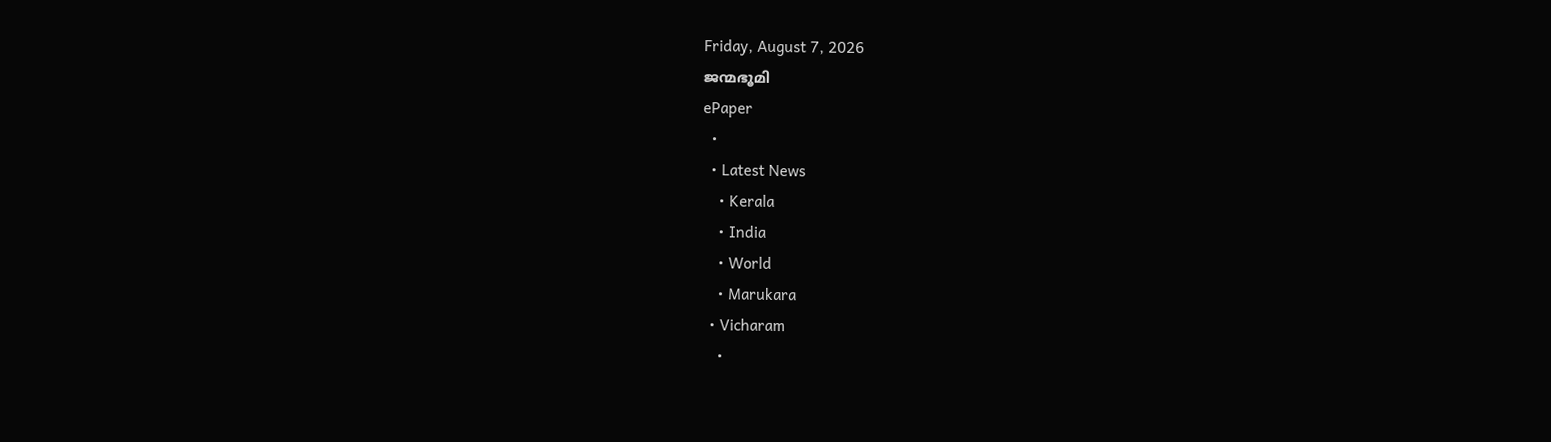Friday, August 7, 2026
ജന്മഭൂമി
ePaper
  •
  • Latest News
    • Kerala
    • India
    • World
    • Marukara
  • Vicharam
    •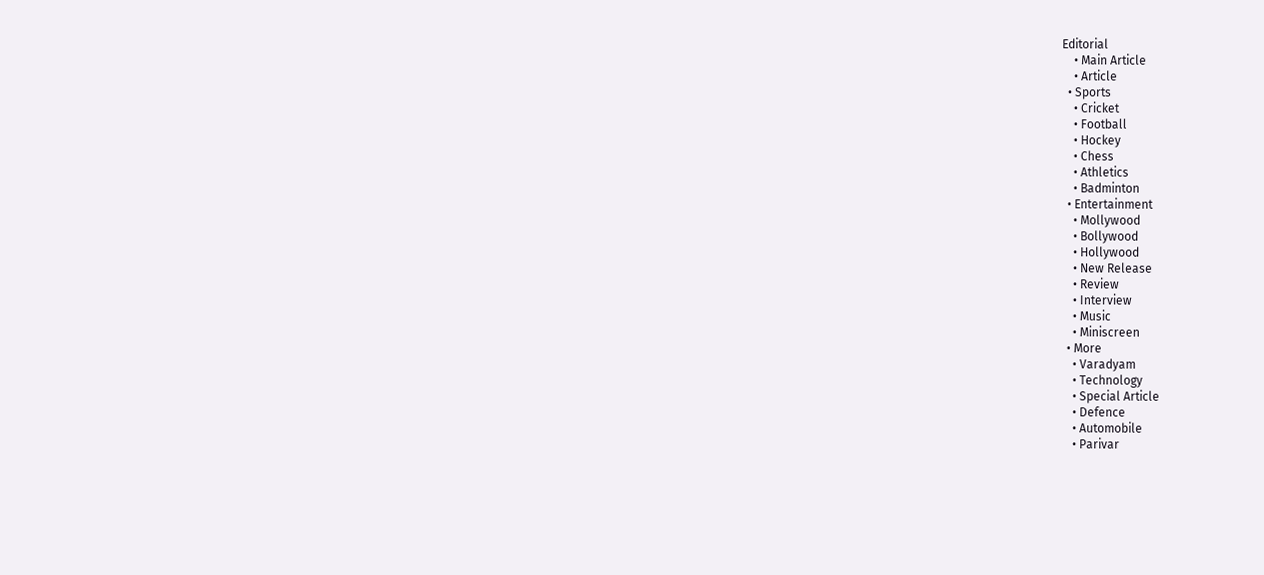Editorial
    • Main Article
    • Article
  • Sports
    • Cricket
    • Football
    • Hockey
    • Chess
    • Athletics
    • Badminton
  • Entertainment
    • Mollywood
    • Bollywood
    • Hollywood
    • New Release
    • Review
    • Interview
    • Music
    • Miniscreen
  • More
    • Varadyam
    • Technology
    • Special Article
    • Defence
    • Automobile
    • Parivar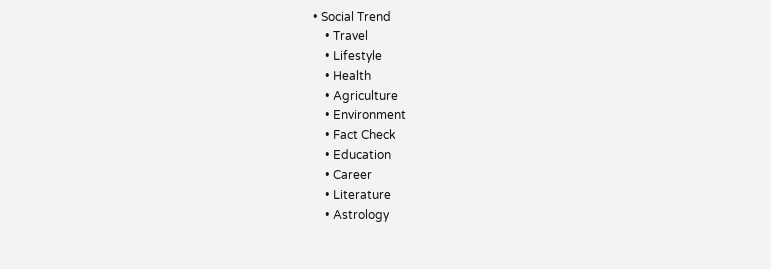• Social Trend
    • Travel
    • Lifestyle
    • Health
    • Agriculture
    • Environment
    • Fact Check
    • Education
    • Career
    • Literature
    • Astrology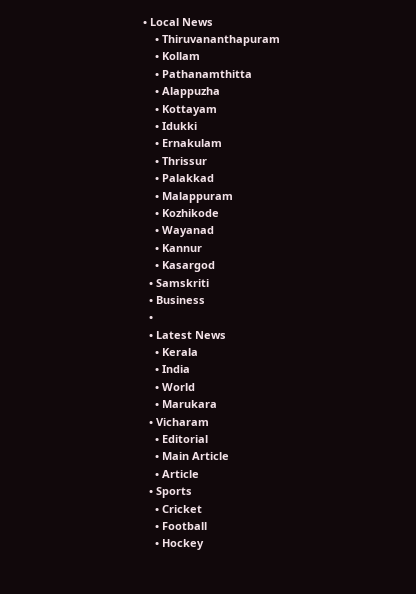• Local News
    • Thiruvananthapuram
    • Kollam
    • Pathanamthitta
    • Alappuzha
    • Kottayam
    • Idukki
    • Ernakulam
    • Thrissur
    • Palakkad
    • Malappuram
    • Kozhikode
    • Wayanad
    • Kannur
    • Kasargod
  • Samskriti
  • Business
  •
  • Latest News
    • Kerala
    • India
    • World
    • Marukara
  • Vicharam
    • Editorial
    • Main Article
    • Article
  • Sports
    • Cricket
    • Football
    • Hockey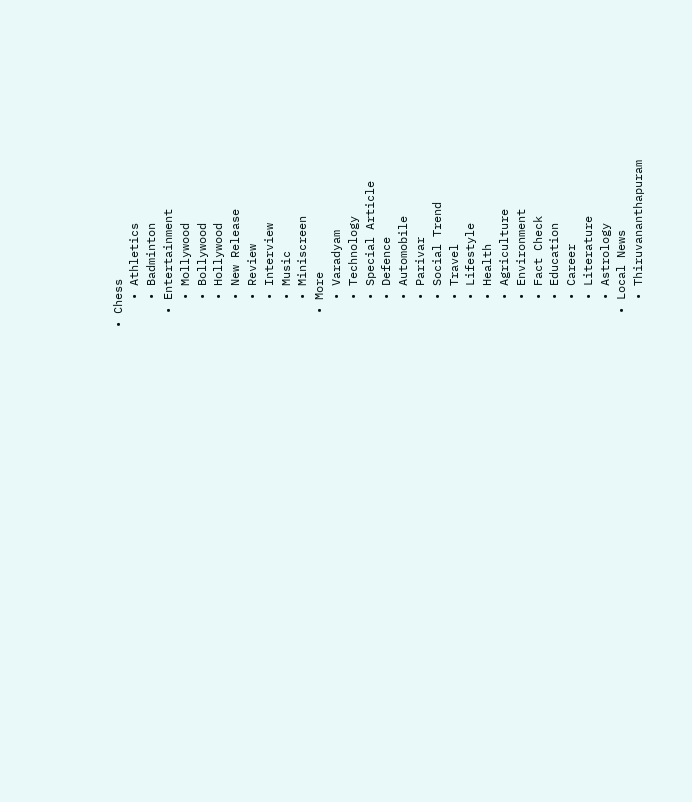• Chess
    • Athletics
    • Badminton
  • Entertainment
    • Mollywood
    • Bollywood
    • Hollywood
    • New Release
    • Review
    • Interview
    • Music
    • Miniscreen
  • More
    • Varadyam
    • Technology
    • Special Article
    • Defence
    • Automobile
    • Parivar
    • Social Trend
    • Travel
    • Lifestyle
    • Health
    • Agriculture
    • Environment
    • Fact Check
    • Education
    • Career
    • Literature
    • Astrology
  • Local News
    • Thiruvananthapuram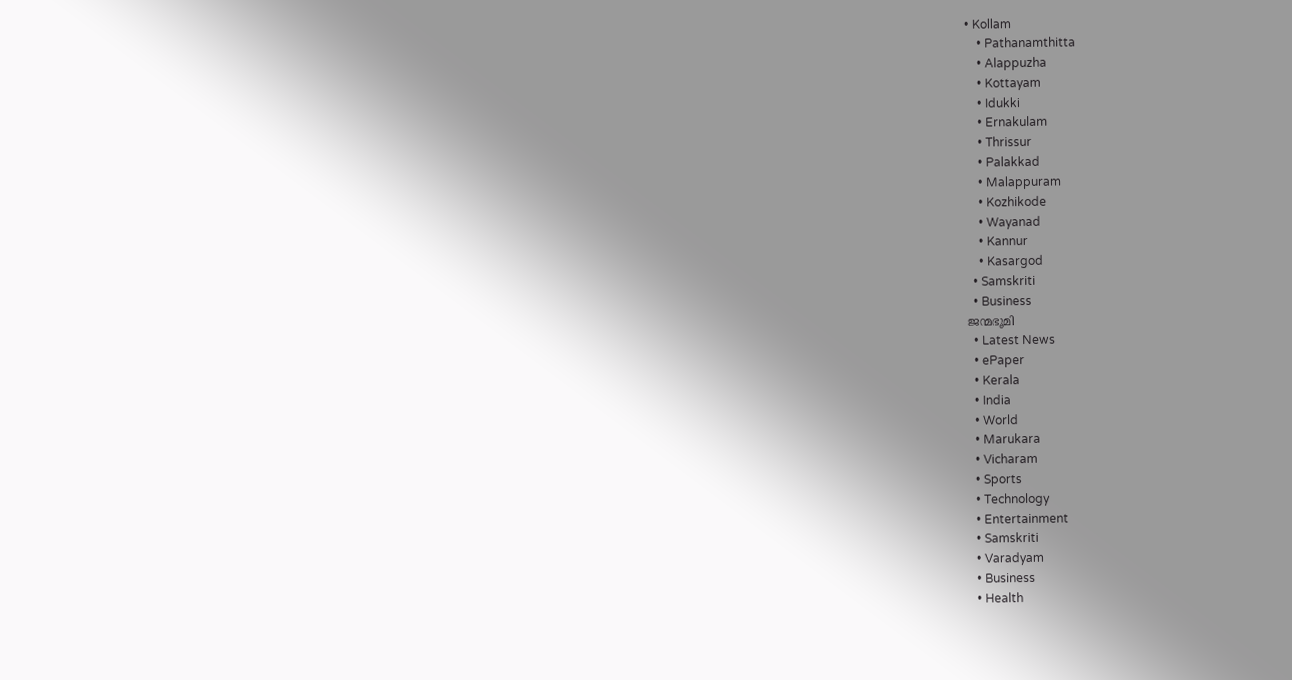• Kollam
    • Pathanamthitta
    • Alappuzha
    • Kottayam
    • Idukki
    • Ernakulam
    • Thrissur
    • Palakkad
    • Malappuram
    • Kozhikode
    • Wayanad
    • Kannur
    • Kasargod
  • Samskriti
  • Business
ജന്മഭൂമി
  • Latest News
  • ePaper
  • Kerala
  • India
  • World
  • Marukara
  • Vicharam
  • Sports
  • Technology
  • Entertainment
  • Samskriti
  • Varadyam
  • Business
  • Health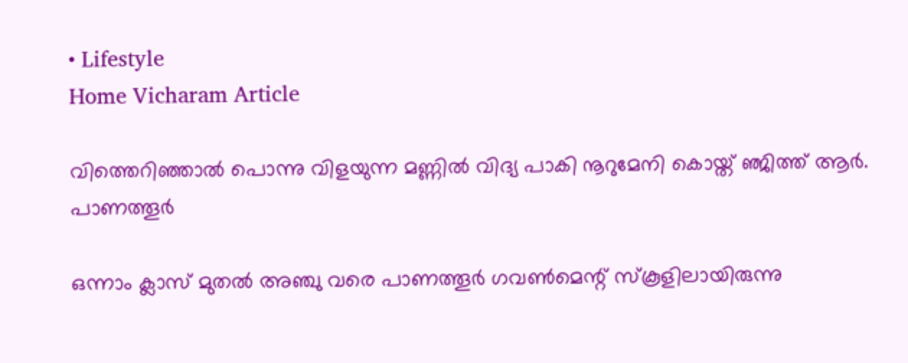• Lifestyle
Home Vicharam Article

വിത്തെറിഞ്ഞാല്‍ പൊന്നു വിളയുന്ന മണ്ണില്‍ വിദ്യ പാകി നൂറുമേനി കൊയ്ത് ഞ്ജിത്ത് ആര്‍. പാണത്തൂര്‍

ഒന്നാം ക്ലാസ് മുതല്‍ അഞ്ചു വരെ പാണത്തൂര്‍ ഗവണ്‍മെന്റ് സ്‌കൂളിലായിരുന്നു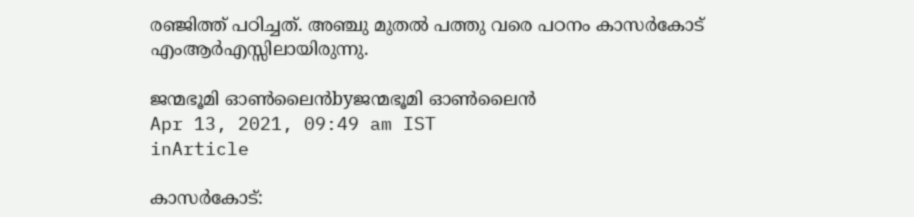രഞ്ജിത്ത് പഠിച്ചത്. അഞ്ചു മുതല്‍ പത്തു വരെ പഠനം കാസര്‍കോട് എംആര്‍എസ്സിലായിരുന്നു.

ജന്മഭൂമി ഓണ്‍ലൈന്‍byജന്മഭൂമി ഓണ്‍ലൈന്‍
Apr 13, 2021, 09:49 am IST
inArticle

കാസര്‍കോട്: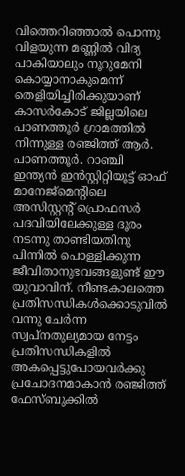വിത്തെറിഞ്ഞാല്‍ പൊന്നു വിളയുന്ന മണ്ണില്‍ വിദ്യ പാകിയാലും നൂറുമേനി കൊയ്യാനാകുമെന്ന് തെളിയിച്ചിരിക്കുയാണ് കാസര്‍കോട് ജില്ലയിലെ പാണത്തൂര്‍ ഗ്രാമത്തില്‍ നിന്നുള്ള രഞ്ജിത്ത് ആര്‍. പാണത്തൂര്‍. റാഞ്ചി ഇന്ത്യന്‍ ഇന്‍സ്റ്റിറ്റിയൂട്ട് ഓഫ് മാനേജ്‌മെന്റിലെ അസിസ്റ്റന്റ് പ്രൊഫസര്‍ പദവിയിലേക്കുള്ള ദൂരം നടന്നു താണ്ടിയതിനു പിന്നില്‍ പൊള്ളിക്കുന്ന ജീവിതാനുഭവങ്ങളുണ്ട് ഈ യുവാവിന്. നീണ്ടകാലത്തെ പ്രതിസന്ധികള്‍ക്കൊടുവില്‍ വന്നു ചേര്‍ന്ന സ്വപ്‌നതുല്യമായ നേട്ടം പ്രതിസന്ധികളില്‍ അകപ്പെട്ടുപോയവര്‍ക്കു പ്രചോദനമാകാന്‍ രഞ്ജിത്ത് ഫേസ്ബുക്കില്‍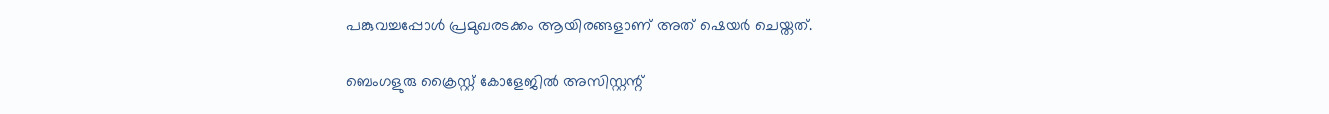പങ്കുവച്ചപ്പോള്‍ പ്രമുഖരടക്കം ആയിരങ്ങളാണ് അത് ഷെയര്‍ ചെയ്തത്.

ബെംഗളുരു ക്രൈസ്റ്റ് കോളേജില്‍ അസിസ്റ്റന്റ്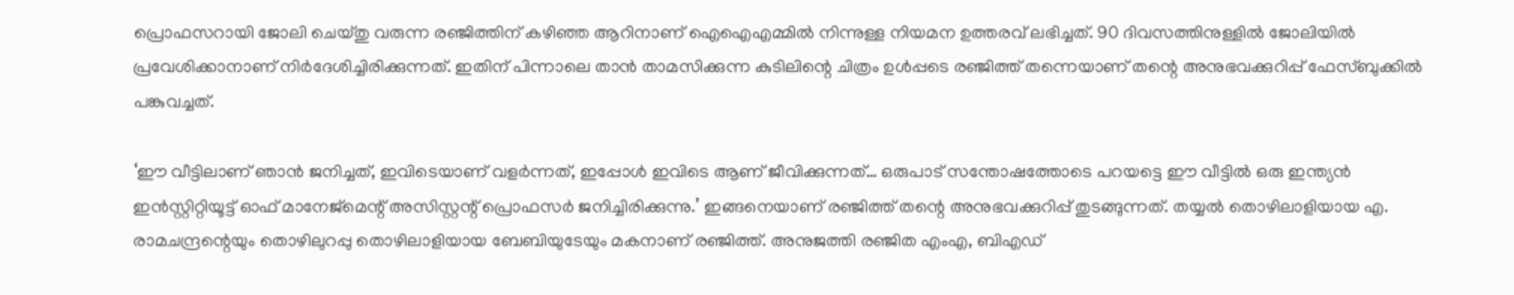പ്രൊഫസറായി ജോലി ചെയ്തു വരുന്ന രഞ്ജിത്തിന് കഴിഞ്ഞ ആറിനാണ് ഐഐഎമ്മില്‍ നിന്നുള്ള നിയമന ഉത്തരവ് ലഭിച്ചത്. 90 ദിവസത്തിനുള്ളില്‍ ജോലിയില്‍ പ്രവേശിക്കാനാണ് നിര്‍ദേശിച്ചിരിക്കുന്നത്. ഇതിന് പിന്നാലെ താന്‍ താമസിക്കുന്ന കുടിലിന്റെ ചിത്രം ഉള്‍പ്പടെ രഞ്ജിത്ത് തന്നെയാണ് തന്റെ അനുഭവക്കുറിപ്പ് ഫേസ്ബുക്കില്‍ പങ്കുവച്ചത്.

‘ഈ വീട്ടിലാണ് ഞാന്‍ ജനിച്ചത്, ഇവിടെയാണ് വളര്‍ന്നത്, ഇപ്പോള്‍ ഇവിടെ ആണ് ജീവിക്കുന്നത്… ഒരുപാട് സന്തോഷത്തോടെ പറയട്ടെ ഈ വീട്ടില്‍ ഒരു ഇന്ത്യന്‍ ഇന്‍സ്റ്റിറ്റിയൂട്ട് ഓഫ് മാനേജ്‌മെന്റ് അസിസ്റ്റന്റ് പ്രൊഫസര്‍ ജനിച്ചിരിക്കുന്നു.’ ഇങ്ങനെയാണ് രഞ്ജിത്ത് തന്റെ അനുഭവക്കുറിപ്പ് തുടങ്ങുന്നത്. തയ്യല്‍ തൊഴിലാളിയായ എ. രാമചന്ദ്രന്റെയും തൊഴിലുറപ്പു തൊഴിലാളിയായ ബേബിയുടേയും മകനാണ് രഞ്ജിത്ത്. അനുജത്തി രഞ്ജിത എംഎ, ബിഎഡ്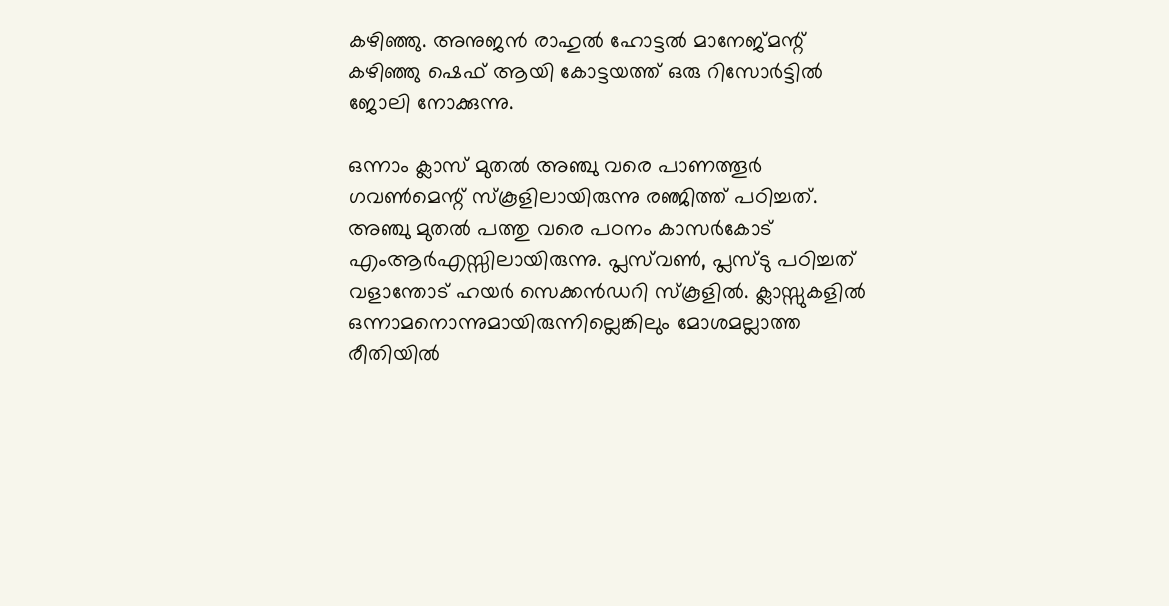കഴിഞ്ഞു. അനുജന്‍ രാഹുല്‍ ഹോട്ടല്‍ മാനേജ്മന്റ് കഴിഞ്ഞു ഷെഫ് ആയി കോട്ടയത്ത് ഒരു റിസോര്‍ട്ടില്‍ ജോലി നോക്കുന്നു.

ഒന്നാം ക്ലാസ് മുതല്‍ അഞ്ചു വരെ പാണത്തൂര്‍ ഗവണ്‍മെന്റ് സ്‌കൂളിലായിരുന്നു രഞ്ജിത്ത് പഠിച്ചത്. അഞ്ചു മുതല്‍ പത്തു വരെ പഠനം കാസര്‍കോട് എംആര്‍എസ്സിലായിരുന്നു. പ്ലസ്‌വണ്‍, പ്ലസ്ടു പഠിച്ചത് വളാന്തോട് ഹയര്‍ സെക്കന്‍ഡറി സ്‌കൂളില്‍. ക്ലാസ്സുകളില്‍ ഒന്നാമനൊന്നുമായിരുന്നില്ലെങ്കിലും മോശമല്ലാത്ത രീതിയില്‍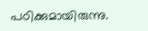പഠിക്കുമായിരുന്നു.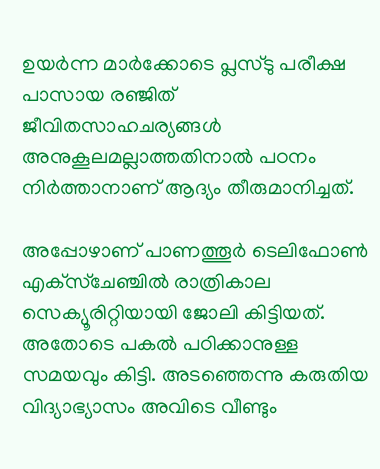ഉയര്‍ന്ന മാര്‍ക്കോടെ പ്ലസ്ടു പരീക്ഷ പാസായ രഞ്ജിത് ജീവിതസാഹചര്യങ്ങള്‍ അനുകൂലമല്ലാത്തതിനാല്‍ പഠനം നിര്‍ത്താനാണ് ആദ്യം തീരുമാനിച്ചത്.

അപ്പോഴാണ് പാണത്തൂര്‍ ടെലിഫോണ്‍ എക്‌സ്‌ചേഞ്ചില്‍ രാത്രികാല സെക്യൂരിറ്റിയായി ജോലി കിട്ടിയത്. അതോടെ പകല്‍ പഠിക്കാനുള്ള സമയവും കിട്ടി. അടഞ്ഞെന്നു കരുതിയ വിദ്യാഭ്യാസം അവിടെ വീണ്ടും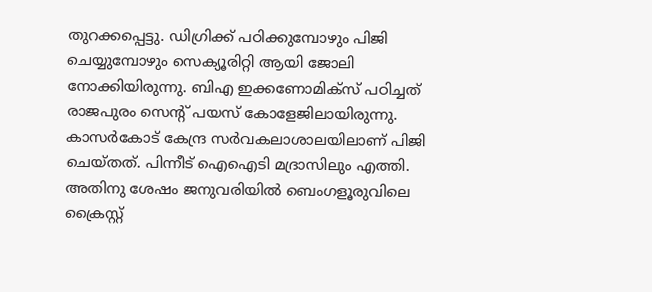തുറക്കപ്പെട്ടു. ഡിഗ്രിക്ക് പഠിക്കുമ്പോഴും പിജി ചെയ്യുമ്പോഴും സെക്യൂരിറ്റി ആയി ജോലി നോക്കിയിരുന്നു. ബിഎ ഇക്കണോമിക്‌സ് പഠിച്ചത് രാജപുരം സെന്റ് പയസ് കോളേജിലായിരുന്നു. കാസര്‍കോട് കേന്ദ്ര സര്‍വകലാശാലയിലാണ് പിജി ചെയ്തത്. പിന്നീട് ഐഐടി മദ്രാസിലും എത്തി. അതിനു ശേഷം ജനുവരിയില്‍ ബെംഗളൂരുവിലെ ക്രൈസ്റ്റ്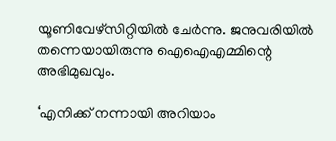യൂണിവേഴ്‌സിറ്റിയില്‍ ചേര്‍ന്നു. ജനുവരിയില്‍ തന്നെയായിരുന്നു ഐഐഎമ്മിന്റെ അഭിമുഖവും.

‘എനിക്ക് നന്നായി അറിയാം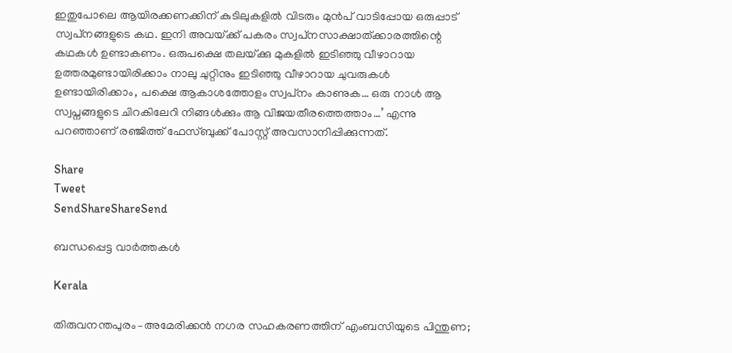ഇതുപോലെ ആയിരക്കണക്കിന് കുടിലുകളില്‍ വിടരും മുന്‍പ് വാടിപ്പോയ ഒരുപ്പാട് സ്വപ്‌നങ്ങളുടെ കഥ. ഇനി അവയ്‌ക്ക് പകരം സ്വപ്‌നസാക്ഷാത്ക്കാരത്തിന്റെ കഥകള്‍ ഉണ്ടാകണം. ഒരുപക്ഷെ തലയ്‌ക്കു മുകളില്‍ ഇടിഞ്ഞു വീഴാറായ ഉത്തരമുണ്ടായിരിക്കാം നാലു ചുറ്റിനും ഇടിഞ്ഞു വീഴാറായ ചുവരുകള്‍ ഉണ്ടായിരിക്കാം, പക്ഷെ ആകാശത്തോളം സ്വപ്‌നം കാണുക… ഒരു നാള്‍ ആ സ്വപ്നങ്ങളുടെ ചിറകിലേറി നിങ്ങള്‍ക്കും ആ വിജയതീരത്തെത്താം…’ എന്നു പറഞ്ഞാണ് രഞ്ജിത്ത് ഫേസ്ബുക്ക് പോസ്റ്റ് അവസാനിപ്പിക്കുന്നത്.

Share
Tweet
SendShareShareSend

ബന്ധപ്പെട്ട വാര്‍ത്തകള്‍

Kerala

തിരുവനന്തപുരം–അമേരിക്കൻ നഗര സഹകരണത്തിന് എംബസിയുടെ പിന്തുണ;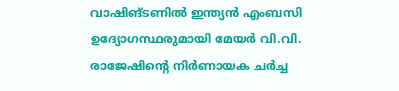വാഷിങ്ടണിൽ ഇന്ത്യൻ എംബസി ഉദ്യോഗസ്ഥരുമായി മേയർ വി.വി. രാജേഷിന്റെ നിർണായക ചർച്ച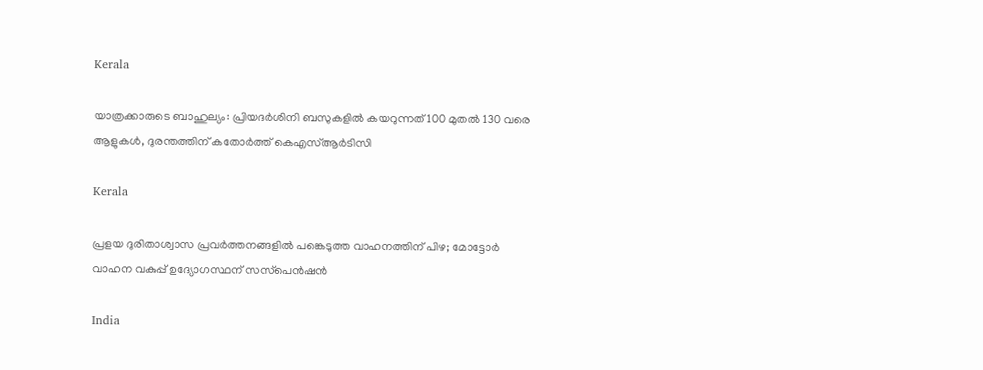Kerala

യാത്രക്കാരുടെ ബാഹുല്യം: പ്രിയദർശിനി ബസുകളിൽ കയറുന്നത് 100 മുതല്‍ 130 വരെ ആളുകൾ, ദുരന്തത്തിന് കതോര്‍ത്ത് കെഎസ്ആര്‍ടിസി

Kerala

പ്രളയ ദുരിതാശ്വാസ പ്രവർത്തനങ്ങളിൽ പങ്കെടുത്ത വാഹനത്തിന് പിഴ; മോട്ടോർ വാഹന വകുപ്പ് ഉദ്യോഗസ്ഥന് സസ്‌പെൻഷൻ

India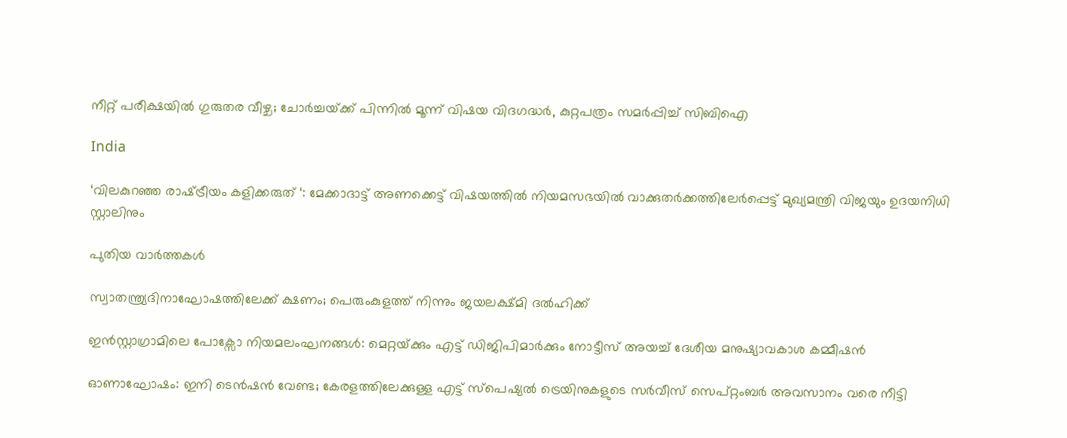നീറ്റ് പരീക്ഷയിൽ ഗുരുതര വീഴ്ച; ചോർച്ചയ്‌ക്ക് പിന്നിൽ മൂന്ന് വിഷയ വിദഗദ്ധർ, കുറ്റപത്രം സമർപ്പിച്ച് സിബിഐ

India

‘വിലകുറഞ്ഞ രാഷ്‌ട്രീയം കളിക്കരുത് ‘: മേക്കാദാട്ട് അണക്കെട്ട് വിഷയത്തിൽ നിയമസഭയിൽ വാക്കുതർക്കത്തിലേർപ്പെട്ട് മുഖ്യമന്ത്രി വിജയും ഉദയനിധി സ്റ്റാലിനും

പുതിയ വാര്‍ത്തകള്‍

സ്വാതന്ത്ര്യദിനാഘോഷത്തിലേക്ക് ക്ഷണം; പെരുംകുളത്ത് നിന്നും ജയലക്ഷ്മി ദൽഹിക്ക്

ഇൻസ്റ്റാഗ്രാമിലെ പോക്സോ നിയമലംഘനങ്ങൾ: മെറ്റയ്‌ക്കും എട്ട് ഡിജിപിമാർക്കും നോട്ടീസ് അയച്ച് ദേശീയ മനുഷ്യാവകാശ കമ്മീഷൻ

ഓണാഘോഷം: ഇനി ടെന്‍ഷന്‍ വേണ്ട; കേരളത്തിലേക്കുള്ള എട്ട്‌ സ്‌പെഷ്യല്‍ ട്രെയിനുകളുടെ സര്‍വീസ് സെപ്റ്റംബര്‍ അവസാനം വരെ നീട്ടി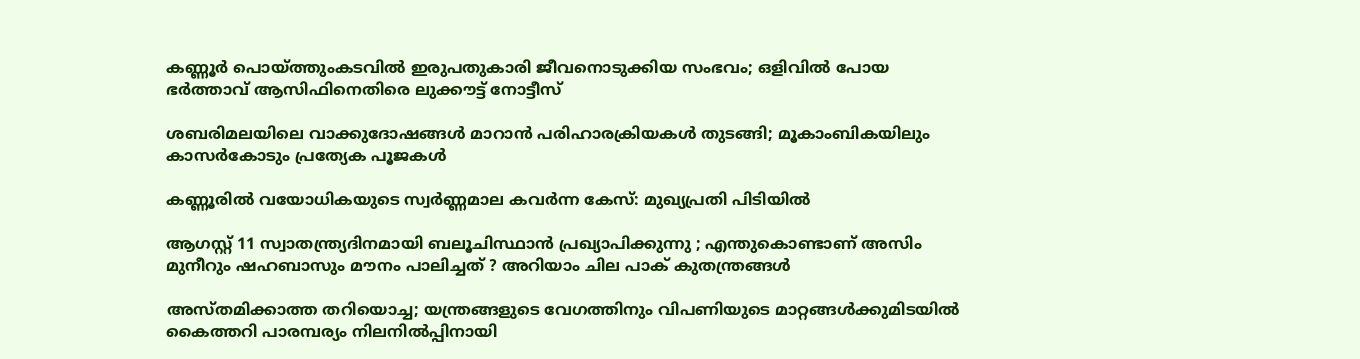കണ്ണൂർ പൊയ്‌ത്തുംകടവിൽ ഇരുപതുകാരി ജീവനൊടുക്കിയ സംഭവം; ഒളിവിൽ പോയ ഭർത്താവ് ആസിഫിനെതിരെ ലുക്കൗട്ട് നോട്ടീസ്

ശബരിമലയിലെ വാക്കുദോഷങ്ങൾ മാറാൻ പരിഹാരക്രിയകൾ തുടങ്ങി; മൂകാംബികയിലും കാസർകോടും പ്രത്യേക പൂജകൾ

കണ്ണൂരിൽ വയോധികയുടെ സ്വർണ്ണമാല കവർന്ന കേസ്: മുഖ്യപ്രതി പിടിയിൽ

ആഗസ്റ്റ് 11 സ്വാതന്ത്ര്യദിനമായി ബലൂചിസ്ഥാൻ പ്രഖ്യാപിക്കുന്നു ; എന്തുകൊണ്ടാണ് അസിം മുനീറും ഷഹബാസും മൗനം പാലിച്ചത് ? അറിയാം ചില പാക് കുതന്ത്രങ്ങൾ

അസ്തമിക്കാത്ത തറിയൊച്ച; യന്ത്രങ്ങളുടെ വേഗത്തിനും വിപണിയുടെ മാറ്റങ്ങള്‍ക്കുമിടയില്‍ കൈത്തറി പാരമ്പര്യം നിലനില്‍പ്പിനായി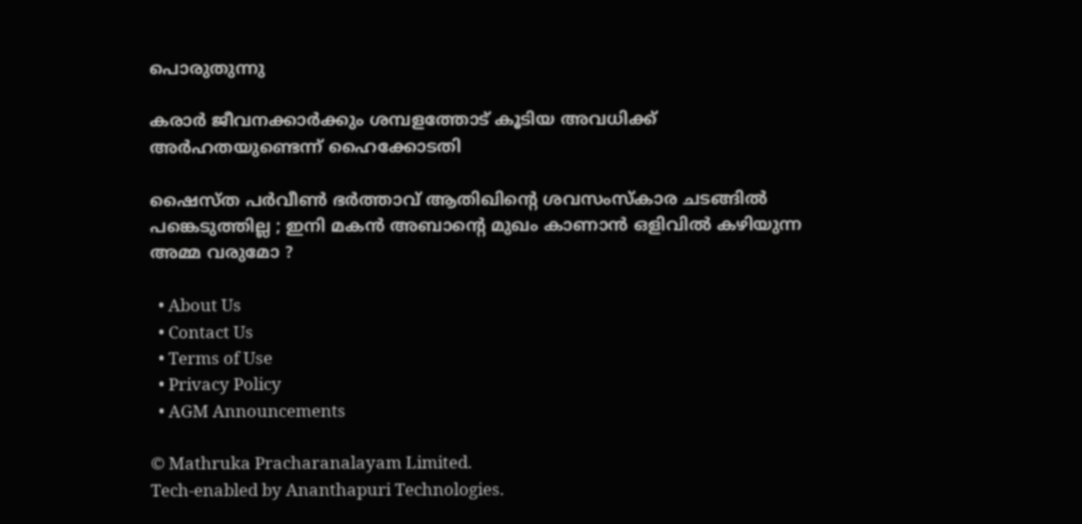പൊരുതുന്നു

കരാർ ജീവനക്കാർക്കും ശമ്പളത്തോട് കൂടിയ അവധിക്ക് അർഹതയുണ്ടെന്ന് ഹൈക്കോടതി

ഷൈസ്ത പർവീൺ ഭർത്താവ് ആതിഖിന്റെ ശവസംസ്കാര ചടങ്ങിൽ പങ്കെടുത്തില്ല ; ഇനി മകൻ അബാന്റെ മുഖം കാണാൻ ഒളിവിൽ കഴിയുന്ന അമ്മ വരുമോ ?

  • About Us
  • Contact Us
  • Terms of Use
  • Privacy Policy
  • AGM Announcements

© Mathruka Pracharanalayam Limited.
Tech-enabled by Ananthapuri Technologies.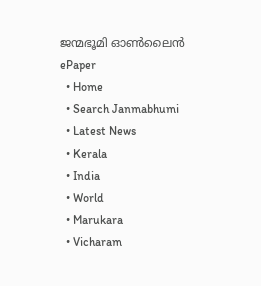ജന്മഭൂമി ഓണ്‍ലൈന്‍
ePaper
  • Home
  • Search Janmabhumi
  • Latest News
  • Kerala
  • India
  • World
  • Marukara
  • Vicharam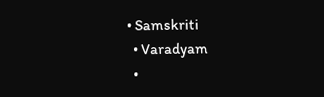• Samskriti
  • Varadyam
  •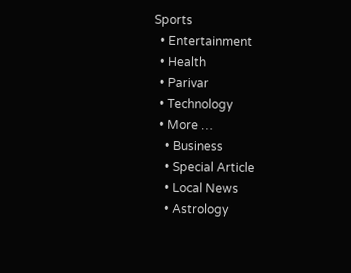Sports
  • Entertainment
  • Health
  • Parivar
  • Technology
  • More …
    • Business
    • Special Article
    • Local News
    • Astrology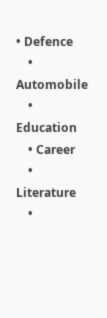• Defence
    • Automobile
    • Education
    • Career
    • Literature
    •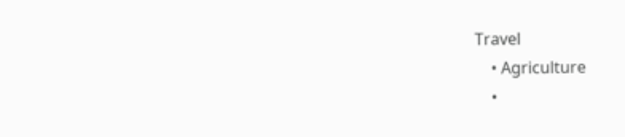Travel
    • Agriculture
    •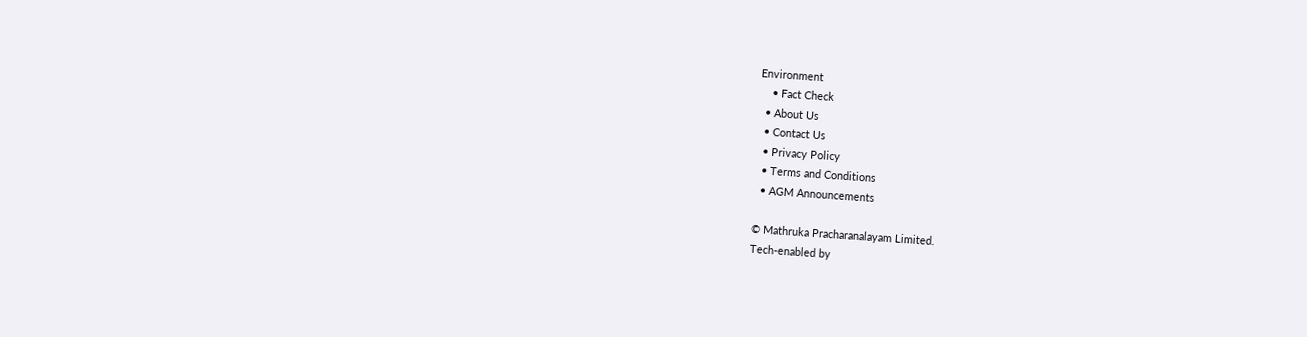Environment
    • Fact Check
  • About Us
  • Contact Us
  • Privacy Policy
  • Terms and Conditions
  • AGM Announcements

© Mathruka Pracharanalayam Limited.
Tech-enabled by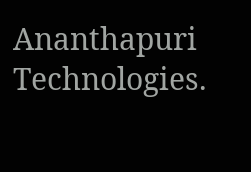Ananthapuri Technologies.